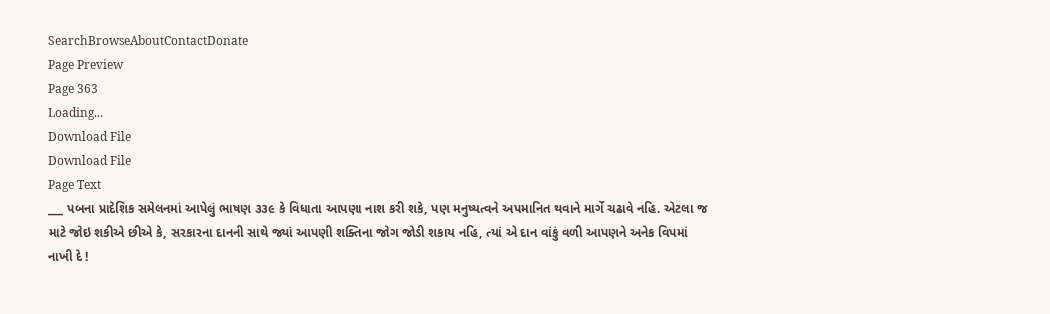SearchBrowseAboutContactDonate
Page Preview
Page 363
Loading...
Download File
Download File
Page Text
___ પબના પ્રાદેશિક સમેલનમાં આપેલું ભાષણ ૩૩૯ કે વિધાતા આપણા નાશ કરી શકે, પણ મનુષ્યત્વને અપમાનિત થવાને માર્ગે ચઢાવે નહિ. એટલા જ માટે જોઇ શકીએ છીએ કે, સરકારના દાનની સાથે જ્યાં આપણી શક્તિના જોગ જોડી શકાય નહિ, ત્યાં એ દાન વાંકું વળી આપણને અનેક વિપમાં નાખી દે !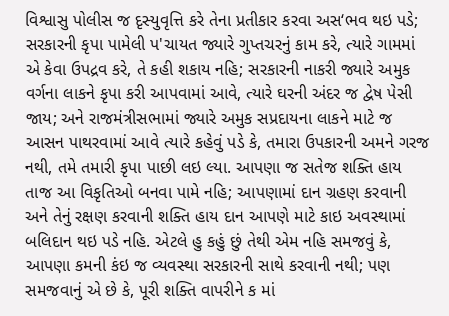વિશ્વાસુ પોલીસ જ દૃસ્યુવૃત્તિ કરે તેના પ્રતીકાર કરવા અસ‘ભવ થઇ પડે; સરકારની કૃપા પામેલી પ'ચાયત જ્યારે ગુપ્તચરનું કામ કરે, ત્યારે ગામમાં એ કેવા ઉપદ્રવ કરે, તે કહી શકાય નહિ; સરકારની નાકરી જ્યારે અમુક વર્ગના લાકને કૃપા કરી આપવામાં આવે, ત્યારે ઘરની અંદર જ દ્વેષ પેસી જાય; અને રાજમંત્રીસભામાં જ્યારે અમુક સપ્રદાયના લાકને માટે જ આસન પાથરવામાં આવે ત્યારે કહેવું પડે કે, તમારા ઉપકારની અમને ગરજ નથી, તમે તમારી કૃપા પાછી લઇ લ્યા. આપણા જ સતેજ શક્તિ હાય તાજ આ વિકૃતિઓ બનવા પામે નહિ; આપણામાં દાન ગ્રહણ કરવાની અને તેનું રક્ષણ કરવાની શક્તિ હાય દાન આપણે માટે કાઇ અવસ્થામાં બલિદાન થઇ પડે નહિ. એટલે હુ કહું છું તેથી એમ નહિ સમજવું કે, આપણા કમની કંઇ જ વ્યવસ્થા સરકારની સાથે કરવાની નથી; પણ સમજવાનું એ છે કે, પૂરી શક્તિ વાપરીને ક માં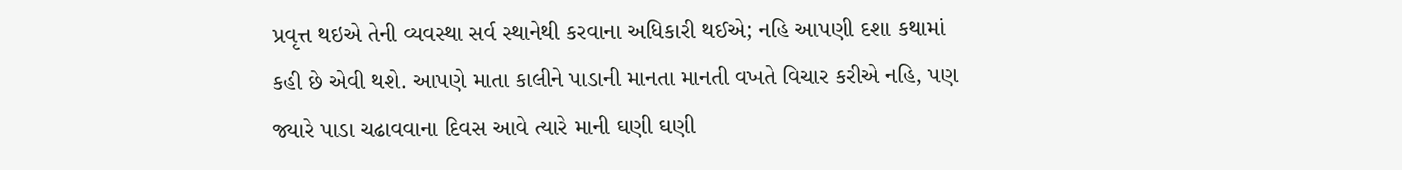પ્રવૃત્ત થઇએ તેની વ્યવસ્થા સર્વ સ્થાનેથી કરવાના અધિકારી થઈએ; નહિ આપણી દશા કથામાં કહી છે એવી થશે. આપણે માતા કાલીને પાડાની માનતા માનતી વખતે વિચાર કરીએ નહિ, પણ જ્યારે પાડા ચઢાવવાના દિવસ આવે ત્યારે માની ઘણી ઘણી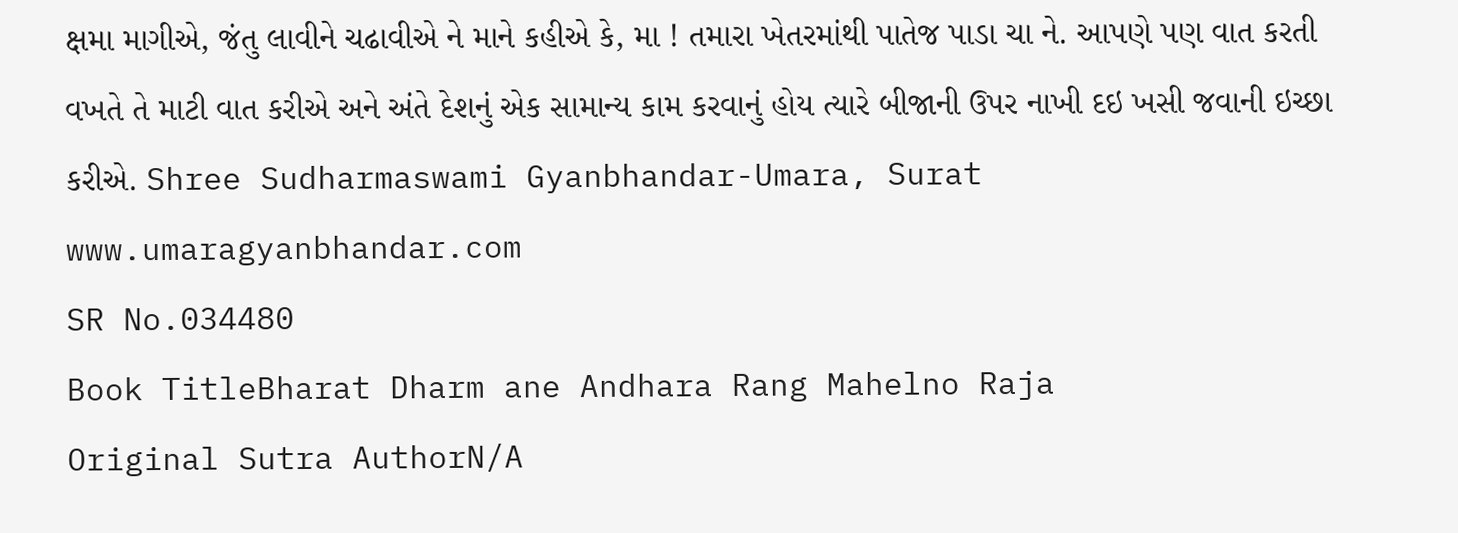ક્ષમા માગીએ, જંતુ લાવીને ચઢાવીએ ને માને કહીએ કે, મા ! તમારા ખેતરમાંથી પાતેજ પાડા ચા ને. આપણે પણ વાત કરતી વખતે તે માટી વાત કરીએ અને અંતે દેશનું એક સામાન્ય કામ કરવાનું હોય ત્યારે બીજાની ઉપર નાખી દઇ ખસી જવાની ઇચ્છા કરીએ. Shree Sudharmaswami Gyanbhandar-Umara, Surat www.umaragyanbhandar.com
SR No.034480
Book TitleBharat Dharm ane Andhara Rang Mahelno Raja
Original Sutra AuthorN/A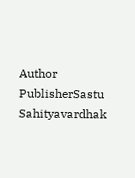Author
PublisherSastu Sahityavardhak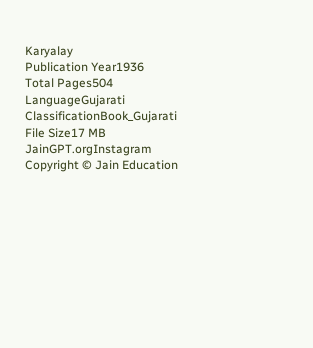Karyalay
Publication Year1936
Total Pages504
LanguageGujarati
ClassificationBook_Gujarati
File Size17 MB
JainGPT.orgInstagram
Copyright © Jain Education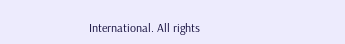International. All rights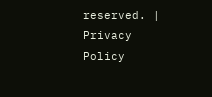reserved. | Privacy Policy